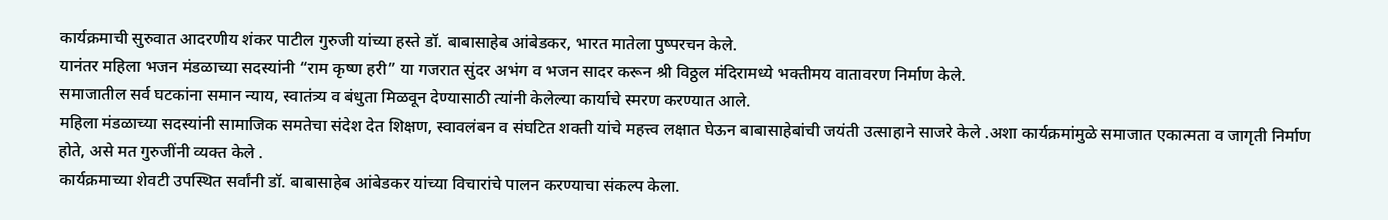कार्यक्रमाची सुरुवात आदरणीय शंकर पाटील गुरुजी यांच्या हस्ते डॉ. बाबासाहेब आंबेडकर, भारत मातेला पुष्परचन केले.
यानंतर महिला भजन मंडळाच्या सदस्यांनी “राम कृष्ण हरी” या गजरात सुंदर अभंग व भजन सादर करून श्री विठ्ठल मंदिरामध्ये भक्तीमय वातावरण निर्माण केले.
समाजातील सर्व घटकांना समान न्याय, स्वातंत्र्य व बंधुता मिळवून देण्यासाठी त्यांनी केलेल्या कार्याचे स्मरण करण्यात आले.
महिला मंडळाच्या सदस्यांनी सामाजिक समतेचा संदेश देत शिक्षण, स्वावलंबन व संघटित शक्ती यांचे महत्त्व लक्षात घेऊन बाबासाहेबांची जयंती उत्साहाने साजरे केले .अशा कार्यक्रमांमुळे समाजात एकात्मता व जागृती निर्माण होते, असे मत गुरुजींनी व्यक्त केले .
कार्यक्रमाच्या शेवटी उपस्थित सर्वांनी डॉ. बाबासाहेब आंबेडकर यांच्या विचारांचे पालन करण्याचा संकल्प केला.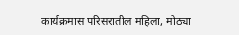कार्यक्रमास परिसरातील महिला, मोठ्या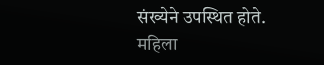संख्येने उपस्थित होते.
महिला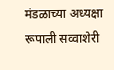मंडळाच्या अध्यक्षा रूपाली सव्वाशेरी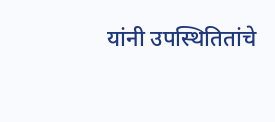यांनी उपस्थितितांचे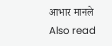आभार मानले
Also read